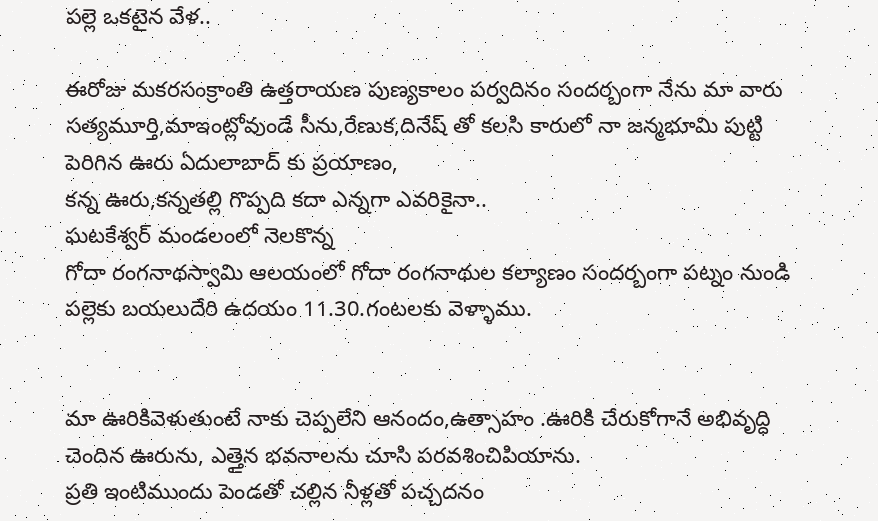పల్లె ఒకటైన వేళ..

ఈరోజు మకరసంక్రాంతి ఉత్తరాయణ పుణ్యకాలం పర్వదినం సందర్బంగా నేను మా వారు సత్యమూర్తి,మాఇంట్లోవుండే సీను,రేణుక,దినేష్ తో కలసి కారులో నా జన్మభూమి పుట్టి పెరిగిన ఊరు ఏదులాబాద్ కు ప్రయాణం,
కన్న ఊరు,కన్నతల్లి గొప్పది కదా ఎన్నగా ఎవరికైనా..
ఘటకేశ్వర్ మండలంలో నెలకొన్న
గోదా రంగనాథస్వామి ఆలయంలో గోదా రంగనాథుల కల్యాణం సందర్బంగా పట్నం నుండి పల్లెకు బయలుదేరి ఉదయం 11.30.గంటలకు వెళ్ళాము.


మా ఊరికివెళుతుంటే నాకు చెప్పలేని ఆనందం,ఉత్సాహం .ఊరికి చేరుకోగానే అభివృద్ధి చెందిన ఊరును, ఎత్తైన భవనాలను చూసి పరవశించిపియాను.
ప్రతి ఇంటిముందు పెండతో చల్లిన నీళ్లతో పచ్చదనం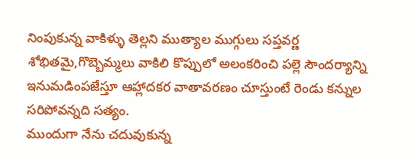నింపుకున్న వాకిళ్ళు తెల్లని ముత్యాల ముగ్గులు సప్తవర్ణ శోభితమై,గొబ్బెమ్మలు వాకిలి కొప్పులో అలంకరించి పల్లె సౌందర్యాన్ని ఇనుమడింపజేస్తూ ఆహ్లాదకర వాతావరణం చూస్తుంటే రెండు కన్నుల సరిపోవన్నది సత్యం.
ముందుగా నేను చదువుకున్న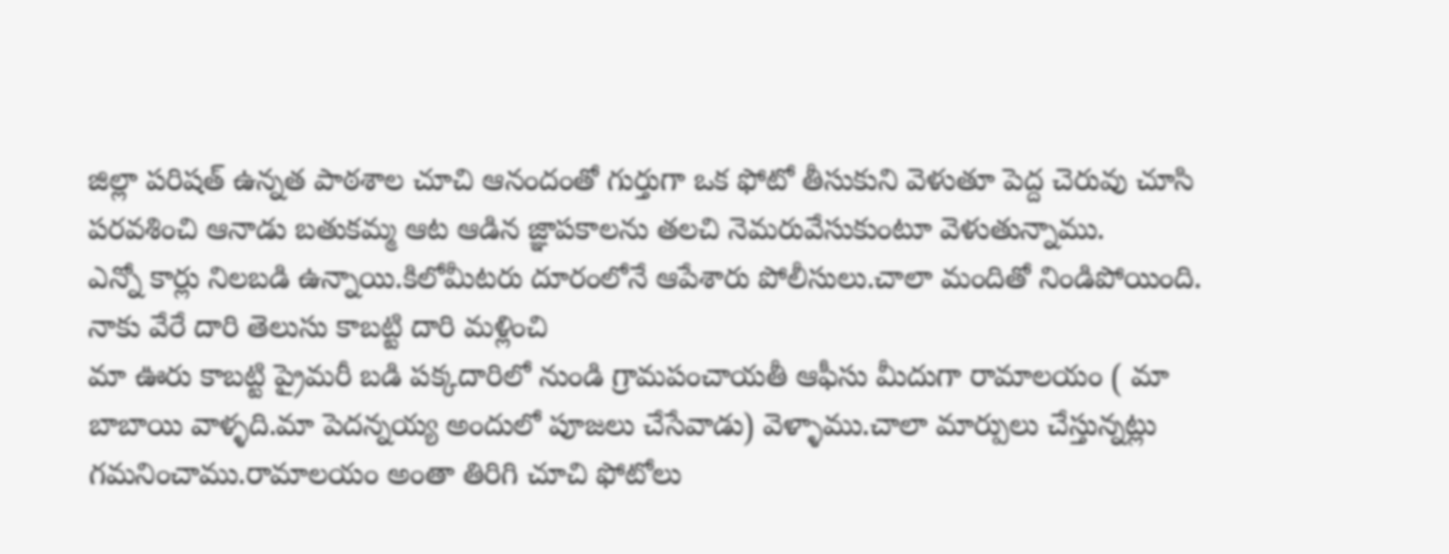జిల్లా పరిషత్ ఉన్నత పాఠశాల చూచి ఆనందంతో గుర్తుగా ఒక ఫోటో తీసుకుని వెళుతూ పెద్ద చెరువు చూసి పరవశించి ఆనాడు బతుకమ్మ ఆట ఆడిన జ్ఞాపకాలను తలచి నెమరువేసుకుంటూ వెళుతున్నాము.
ఎన్నో కార్లు నిలబడి ఉన్నాయి.కిలోమీటరు దూరంలోనే ఆపేశారు పోలీసులు.చాలా మందితో నిండిపోయింది. నాకు వేరే దారి తెలుసు కాబట్టి దారి మళ్లించి
మా ఊరు కాబట్టి ప్రైమరీ బడి పక్కదారిలో నుండి గ్రామపంచాయతీ ఆఫీసు మీదుగా రామాలయం ( మా బాబాయి వాళ్ళది.మా పెదన్నయ్య అందులో పూజలు చేసేవాడు) వెళ్ళాము.చాలా మార్పులు చేస్తున్నట్లు గమనించాము.రామాలయం అంతా తిరిగి చూచి ఫోటోలు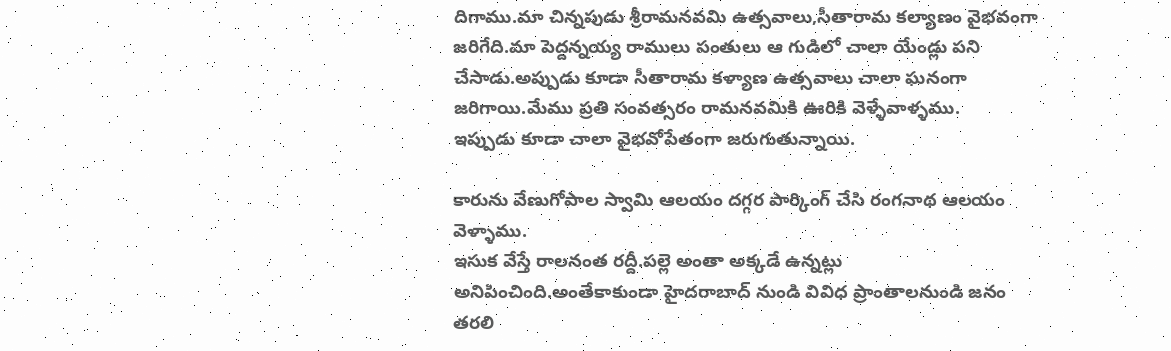దిగాము.మా చిన్నపుడు శ్రీరామనవమి ఉత్సవాలు,సీతారామ కల్యాణం వైభవంగా జరిగేది.మా పెద్దన్నయ్య రాములు పంతులు ఆ గుడిలో చాలా యేండ్లు పని చేసాడు.అప్పుడు కూడా సీతారామ కళ్యాణ ఉత్సవాలు చాలా ఘనంగా జరిగాయి.మేము ప్రతి సంవత్సరం రామనవమికి ఊరికి వెళ్ళేవాళ్ళము.
ఇప్పుడు కూడా చాలా వైభవోపేతంగా జరుగుతున్నాయి.

కారును వేణుగోపాల స్వామి ఆలయం దగ్గర పార్కింగ్ చేసి రంగనాథ ఆలయం వెళ్ళాము.
ఇసుక వేస్తే రాలనంత రద్దీ.పల్లె అంతా అక్కడే ఉన్నట్లు అనిపించింది.అంతేకాకుండా హైదరాబాద్ నుండి వివిధ ప్రాంతాలనుండి జనం తరలి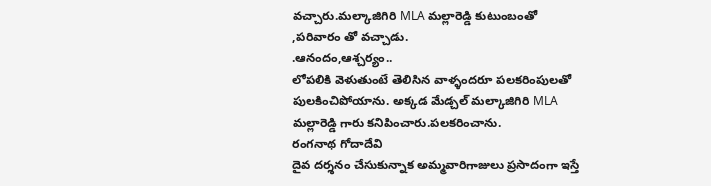వచ్చారు.మల్కాజిగిరి MLA మల్లారెడ్డి కుటుంబంతో ,పరివారం తో వచ్చాడు.
.ఆనందం,ఆశ్చర్యం..
లోపలికి వెళుతుంటే తెలిసిన వాళ్ళందరూ పలకరింపులతో పులకించిపోయాను. అక్కడ మేడ్చల్ మల్కాజిగిరి MLA మల్లారెడ్డి గారు కనిపించారు.పలకరించాను.
రంగనాథ గోదాదేవి
దైవ దర్శనం చేసుకున్నాక అమ్మవారిగాజులు ప్రసాదంగా ఇస్తే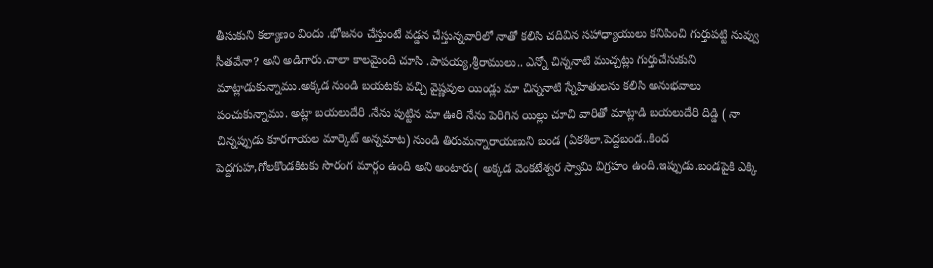తీసుకుని కల్యాణం విందు .భోజనం చేస్తుంటే వడ్డన చేస్తున్నవారిలో నాతో కలిసి చదివిన సహాధ్యాయులు కనిపించి గుర్తుపట్టి నువ్వు సీతవేనా? అని అడిగారు.చాలా కాలమైంది చూసి .పాపయ్య,శ్రీరాములు.. ఎన్నో చిన్ననాటి ముచ్చట్లు గుర్తుచేసుకుని మాట్లాడుకున్నాము.అక్కడ నుండి బయటకు వచ్చి వైష్ణవుల యిండ్లు మా చిన్ననాటి స్నేహితులను కలిసి అనుభవాలు పంచుకున్నాము. అట్లా బయలుదేరి .నేను పుట్టిన మా ఊరి నేను పెరిగిన యిల్లు చూచి వారితో మాట్లాడి బయలుదేరి దిడ్డి ( నా చిన్నప్పుడు కూరగాయల మార్కెట్ అన్నమాట) నుండి తిరుమన్నారాయణుని బండ (ఏకశిలా.పెద్దబండ..కింద పెద్దగుహ,గోలకొండకిటకు సొరంగ మార్గం ఉంది అని అంటారు( అక్కడ వెంకటేశ్వర స్వామి విగ్రహం ఉంది.ఇప్పుడు.బండపైకి ఎక్కి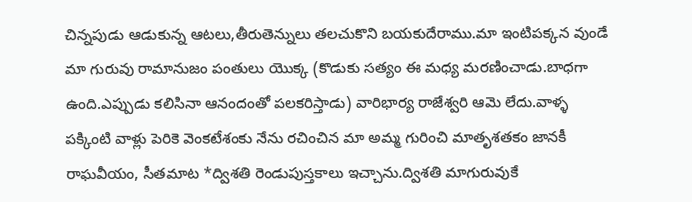చిన్నపుడు ఆడుకున్న ఆటలు,తీరుతెన్నులు తలచుకొని బయకుదేరాము.మా ఇంటిపక్కన వుండే మా గురువు రామానుజం పంతులు యొక్క (కొడుకు సత్యం ఈ మధ్య మరణించాడు.బాధగా ఉంది.ఎప్పుడు కలిసినా ఆనందంతో పలకరిస్తాడు) వారిభార్య రాజేశ్వరి ఆమె లేదు.వాళ్ళ పక్కింటి వాళ్లు పెరికె వెంకటేశంకు నేను రచించిన మా అమ్మ గురించి మాతృశతకం జానకీ రాఘవీయం, సీతమాట *ద్విశతి రెండుపుస్తకాలు ఇచ్చాను.ద్విశతి మాగురువుకే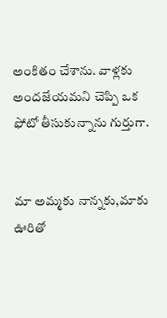అంకితం చేశాను. వాళ్లకు అందజేయమని చెప్పి ఒక ఫోటో తీసుకున్నాను గుర్తుగా.


మా అమ్మకు నాన్నకు,మాకు ఊరితో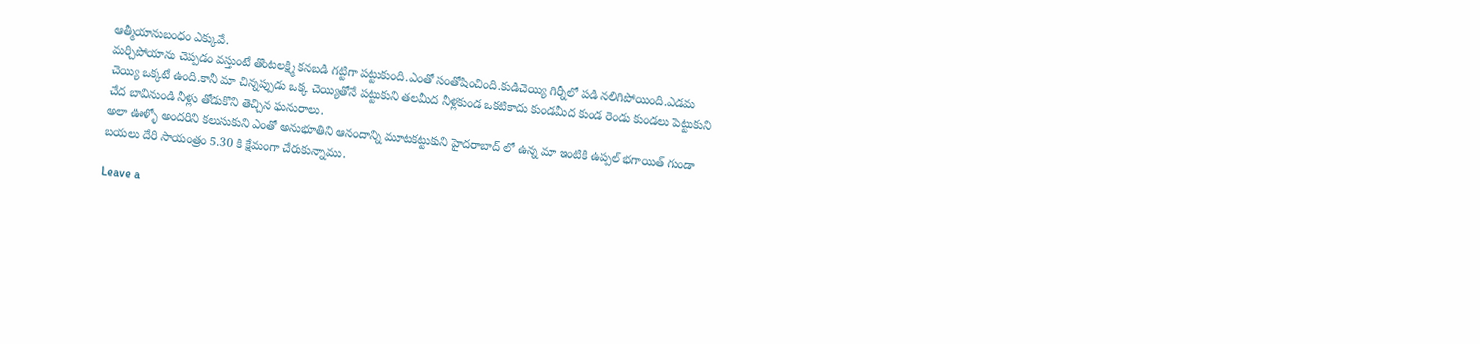ఆత్మీయానుబంధం ఎక్కువే.
మర్చిపోయాను చెప్పడం వస్తుంటే తొంటలక్ష్మి కనబడి గట్టిగా పట్టుకుంది.ఎంతో సంతోషించింది.కుడిచెయ్యి గిర్నీలో పడి నలిగిపోయింది.ఎడమ చెయ్యి ఒక్కటే ఉంది.కానీ మా చిన్నప్పుడు ఒక్క చెయ్యితోనే పట్టుకుని తలమీద నీళ్లకుండ ఒకటికాదు కుండమీద కుండ రెండు కుండలు పెట్టుకుని చేద బావినుండి నీళ్లు తోడుకొని తెచ్చిన ఘనురాలు.
అలా ఊళ్ళో అందరిని కలుసుకుని ఎంతో అనుభూతిని ఆనందాన్ని మూటకట్టుకుని హైదరాబాద్ లో ఉన్న మా ఇంటికి ఉప్పల్ భగాయిత్ గుండా బయలు దేరి సాయంత్రం 5.30 కి క్షేమంగా చేరుకున్నాము.

Leave a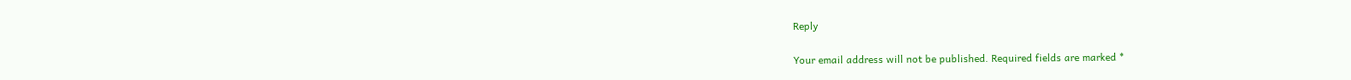Reply

Your email address will not be published. Required fields are marked *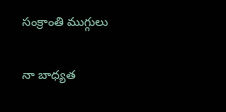సంక్రాంతి ముగ్గులు

నా బాధ్యత